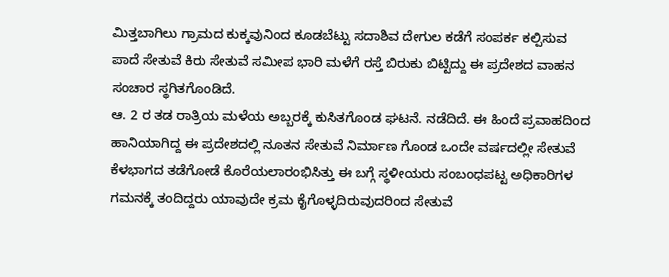ಮಿತ್ತಬಾಗಿಲು ಗ್ರಾಮದ ಕುಕ್ಕವುನಿಂದ ಕೂಡಬೆಟ್ಟು ಸದಾಶಿವ ದೇಗುಲ ಕಡೆಗೆ ಸಂಪರ್ಕ ಕಲ್ಪಿಸುವ ಪಾದೆ ಸೇತುವೆ ಕಿರು ಸೇತುವೆ ಸಮೀಪ ಭಾರಿ ಮಳೆಗೆ ರಸ್ತೆ ಬಿರುಕು ಬಿಟ್ಟಿದ್ದು ಈ ಪ್ರದೇಶದ ವಾಹನ ಸಂಚಾರ ಸ್ಥಗಿತಗೊಂಡಿದೆ.
ಆ. 2 ರ ತಡ ರಾತ್ರಿಯ ಮಳೆಯ ಅಬ್ಬರಕ್ಕೆ ಕುಸಿತಗೊಂಡ ಘಟನೆ. ನಡೆದಿದೆ. ಈ ಹಿಂದೆ ಪ್ರವಾಹದಿಂದ ಹಾನಿಯಾಗಿದ್ದ ಈ ಪ್ರದೇಶದಲ್ಲಿ ನೂತನ ಸೇತುವೆ ನಿರ್ಮಾಣ ಗೊಂಡ ಒಂದೇ ವರ್ಷದಲ್ಲೀ ಸೇತುವೆ ಕೆಳಭಾಗದ ತಡೆಗೋಡೆ ಕೊರೆಯಲಾರಂಭಿಸಿತ್ತು ಈ ಬಗ್ಗೆ ಸ್ಥಳೀಯರು ಸಂಬಂಧಪಟ್ಟ ಅಧಿಕಾರಿಗಳ ಗಮನಕ್ಕೆ ತಂದಿದ್ದರು ಯಾವುದೇ ಕ್ರಮ ಕೈಗೊಳ್ಳದಿರುವುದರಿಂದ ಸೇತುವೆ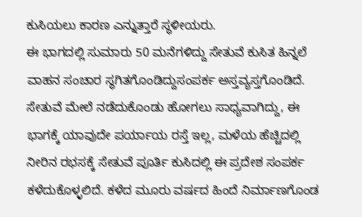ಕುಸಿಯಲು ಕಾರಣ ಎನ್ನುತ್ತಾರೆ ಸ್ಥಳೀಯರು.
ಈ ಭಾಗದಲ್ಲಿ ಸುಮಾರು 50 ಮನೆಗಳಿದ್ದು ಸೇತುವೆ ಕುಸಿತ ಹಿನ್ನಲೆ ವಾಹನ ಸಂಚಾರ ಸ್ಥಗಿತಗೊಂಡಿದ್ದುಸಂಪರ್ಕ ಅಸ್ತವ್ಯಸ್ತಗೊಂಡಿದೆ. ಸೇತುವೆ ಮೇಲೆ ನಡೆದುಕೊಂಡು ಹೋಗಲು ಸಾಧ್ಯವಾಗಿದ್ದು, ಈ ಭಾಗಕ್ಕೆ ಯಾವುದೇ ಪರ್ಯಾಯ ರಸ್ತೆ ಇಲ್ಲ, ಮಳೆಯ ಹೆಚ್ಚಿದಲ್ಲಿ ನೀರಿನ ರಭಸಕ್ಕೆ ಸೇತುವೆ ಪೂರ್ತಿ ಕುಸಿದಲ್ಲಿ ಈ ಪ್ರದೇಶ ಸಂಪರ್ಕ ಕಳೆದುಕೊಳ್ಳಲಿದೆ. ಕಳೆದ ಮೂರು ವರ್ಷದ ಹಿಂದೆ ನಿರ್ಮಾಣಗೊಂಡ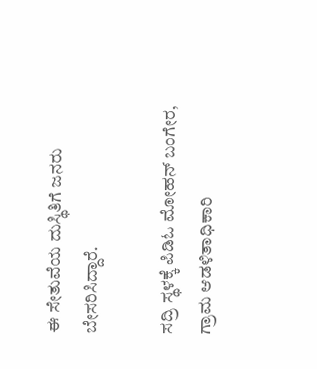ಈ ಸೇತುವೆಯ ದುಸ್ಥಿತಿಗೆ ಜನರು ಬೇಸರಿಸಿದ್ದಾರೆ.

ಸದ್ರಿ ಸ್ಥಳಕ್ಕೆ ಪಿಡಿಓ ಮೋಹನ್ ಬಂಗೇರ, ಗ್ರಾಮ ಆಡಳಿತಾಧಿಕಾರಿ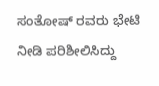ಸಂತೋಷ್ ರವರು ಭೇಟಿ ನೀಡಿ ಪರಿಶೀಲಿಸಿದ್ದು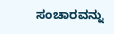ಸಂಚಾರವನ್ನು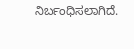ನಿರ್ಬಂಧಿಸಲಾಗಿದೆ.